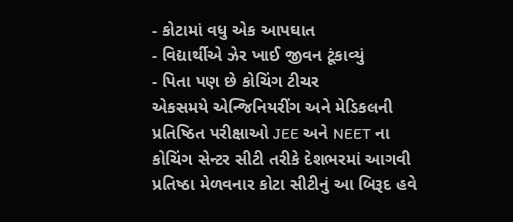- કોટામાં વધુ એક આપઘાત
- વિદ્યાર્થીએ ઝેર ખાઈ જીવન ટૂંકાવ્યું
- પિતા પણ છે કોચિંગ ટીચર
એકસમયે એન્જિનિયરીંગ અને મેડિકલની પ્રતિષ્ઠિત પરીક્ષાઓ JEE અને NEET ના કોચિંગ સેન્ટર સીટી તરીકે દેશભરમાં આગવી પ્રતિષ્ઠા મેળવનાર કોટા સીટીનું આ બિરૂદ હવે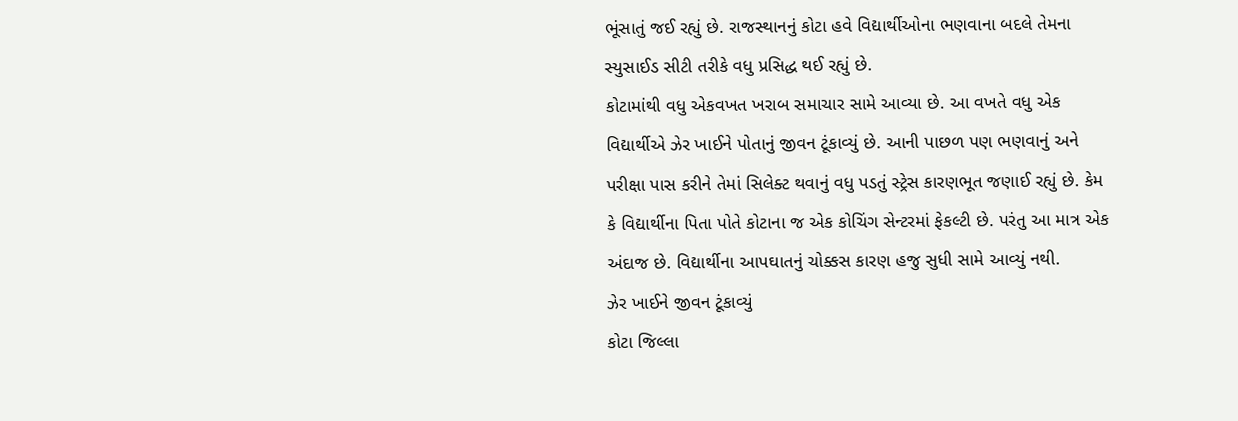ભૂંસાતું જઈ રહ્યું છે. રાજસ્થાનનું કોટા હવે વિદ્યાર્થીઓના ભણવાના બદલે તેમના સ્યુસાઈડ સીટી તરીકે વધુ પ્રસિદ્ધ થઈ રહ્યું છે.
કોટામાંથી વધુ એકવખત ખરાબ સમાચાર સામે આવ્યા છે. આ વખતે વધુ એક વિદ્યાર્થીએ ઝેર ખાઈને પોતાનું જીવન ટૂંકાવ્યું છે. આની પાછળ પણ ભણવાનું અને પરીક્ષા પાસ કરીને તેમાં સિલેક્ટ થવાનું વધુ પડતું સ્ટ્રેસ કારણભૂત જણાઈ રહ્યું છે. કેમ કે વિદ્યાર્થીના પિતા પોતે કોટાના જ એક કોચિંગ સેન્ટરમાં ફેકલ્ટી છે. પરંતુ આ માત્ર એક અંદાજ છે. વિદ્યાર્થીના આપઘાતનું ચોક્કસ કારણ હજુ સુધી સામે આવ્યું નથી.
ઝેર ખાઈને જીવન ટૂંકાવ્યું
કોટા જિલ્લા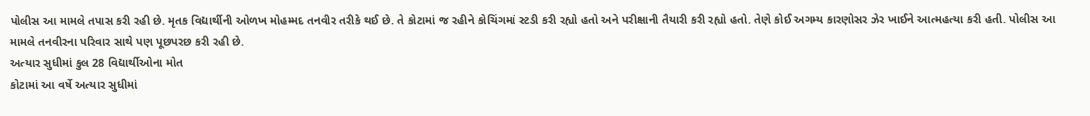પોલીસ આ મામલે તપાસ કરી રહી છે. મૃતક વિદ્યાર્થીની ઓળખ મોહમ્મદ તનવીર તરીકે થઈ છે. તે કોટામાં જ રહીને કોચિંગમાં સ્ટડી કરી રહ્યો હતો અને પરીક્ષાની તૈયારી કરી રહ્યો હતો. તેણે કોઈ અગમ્ય કારણોસર ઝેર ખાઈને આત્મહત્યા કરી હતી. પોલીસ આ મામલે તનવીરના પરિવાર સાથે પણ પૂછપરછ કરી રહી છે.
અત્યાર સુધીમાં કુલ 28 વિદ્યાર્થીઓના મોત
કોટામાં આ વર્ષે અત્યાર સુધીમાં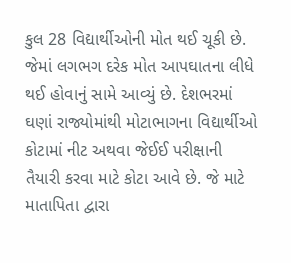કુલ 28 વિદ્યાર્થીઓની મોત થઈ ચૂકી છે. જેમાં લગભગ દરેક મોત આપઘાતના લીધે થઈ હોવાનું સામે આવ્યું છે. દેશભરમાં ઘણાં રાજ્યોમાંથી મોટાભાગના વિદ્યાર્થીઓ કોટામાં નીટ અથવા જેઈઈ પરીક્ષાની તૈયારી કરવા માટે કોટા આવે છે. જે માટે માતાપિતા દ્વારા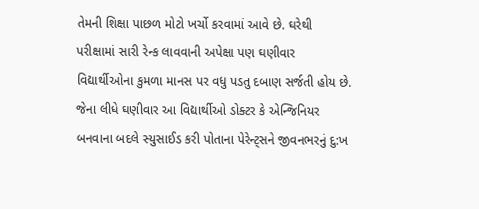તેમની શિક્ષા પાછળ મોટો ખર્ચો કરવામાં આવે છે. ઘરેથી પરીક્ષામાં સારી રેન્ક લાવવાની અપેક્ષા પણ ઘણીવાર વિદ્યાર્થીઓના કુમળા માનસ પર વધુ પડતુ દબાણ સર્જતી હોય છે. જેના લીધે ઘણીવાર આ વિદ્યાર્થીઓ ડોક્ટર કે એન્જિનિયર બનવાના બદલે સ્યુસાઈડ કરી પોતાના પેરેન્ટ્સને જીવનભરનું દુ:ખ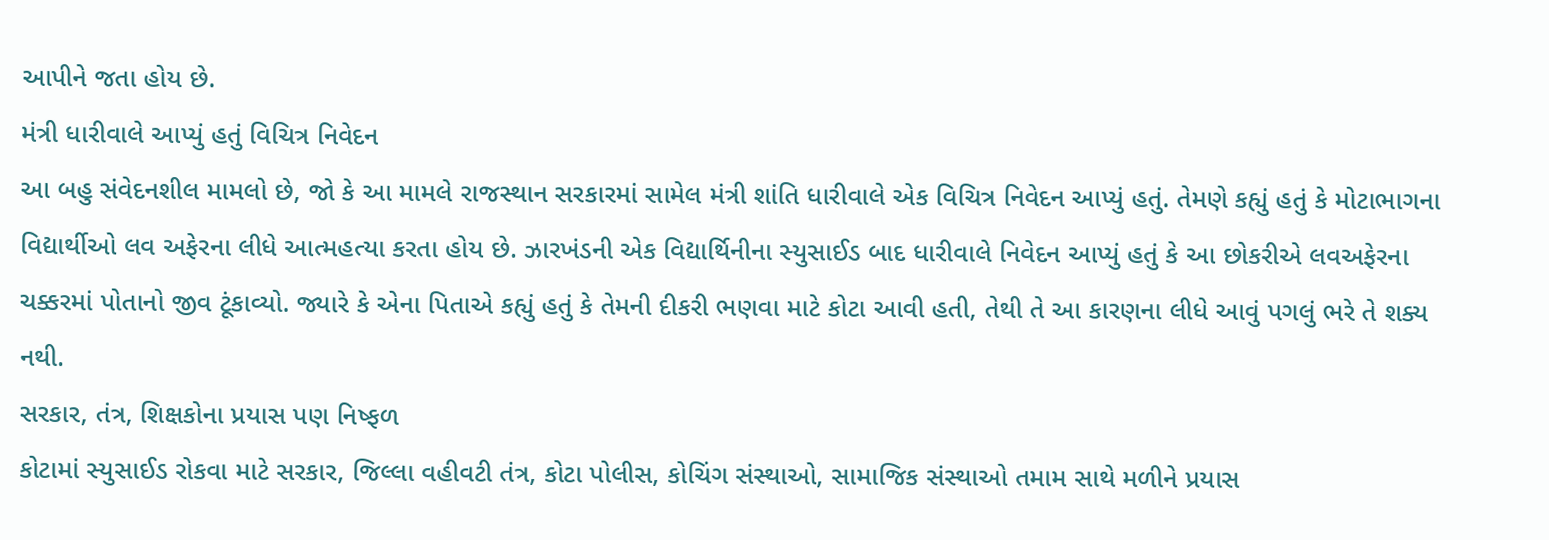આપીને જતા હોય છે.
મંત્રી ધારીવાલે આપ્યું હતું વિચિત્ર નિવેદન
આ બહુ સંવેદનશીલ મામલો છે, જો કે આ મામલે રાજસ્થાન સરકારમાં સામેલ મંત્રી શાંતિ ધારીવાલે એક વિચિત્ર નિવેદન આપ્યું હતું. તેમણે કહ્યું હતું કે મોટાભાગના વિદ્યાર્થીઓ લવ અફેરના લીધે આત્મહત્યા કરતા હોય છે. ઝારખંડની એક વિદ્યાર્થિનીના સ્યુસાઈડ બાદ ધારીવાલે નિવેદન આપ્યું હતું કે આ છોકરીએ લવઅફેરના ચક્કરમાં પોતાનો જીવ ટૂંકાવ્યો. જ્યારે કે એના પિતાએ કહ્યું હતું કે તેમની દીકરી ભણવા માટે કોટા આવી હતી, તેથી તે આ કારણના લીધે આવું પગલું ભરે તે શક્ય નથી.
સરકાર, તંત્ર, શિક્ષકોના પ્રયાસ પણ નિષ્ફળ
કોટામાં સ્યુસાઈડ રોકવા માટે સરકાર, જિલ્લા વહીવટી તંત્ર, કોટા પોલીસ, કોચિંગ સંસ્થાઓ, સામાજિક સંસ્થાઓ તમામ સાથે મળીને પ્રયાસ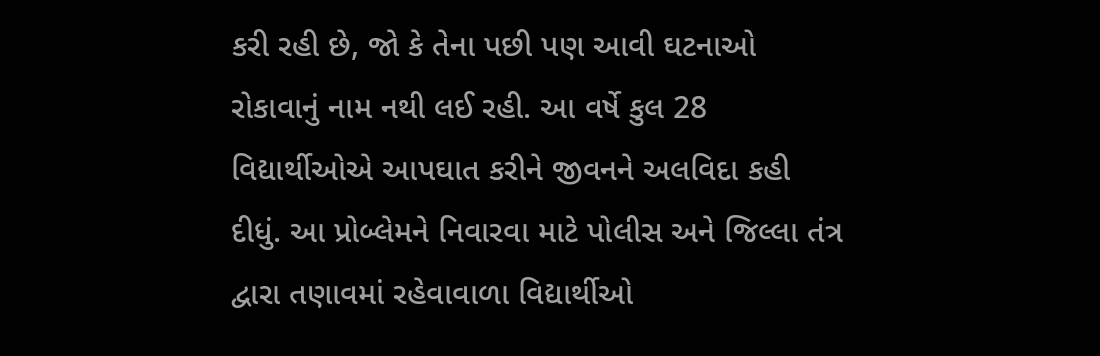કરી રહી છે, જો કે તેના પછી પણ આવી ઘટનાઓ રોકાવાનું નામ નથી લઈ રહી. આ વર્ષે કુલ 28 વિદ્યાર્થીઓએ આપઘાત કરીને જીવનને અલવિદા કહી દીધું. આ પ્રોબ્લેમને નિવારવા માટે પોલીસ અને જિલ્લા તંત્ર દ્વારા તણાવમાં રહેવાવાળા વિદ્યાર્થીઓ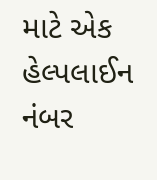માટે એક હેલ્પલાઈન નંબર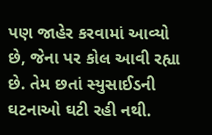પણ જાહેર કરવામાં આવ્યો છે, જેના પર કોલ આવી રહ્યા છે. તેમ છતાં સ્યુસાઈડની ઘટનાઓ ઘટી રહી નથી.